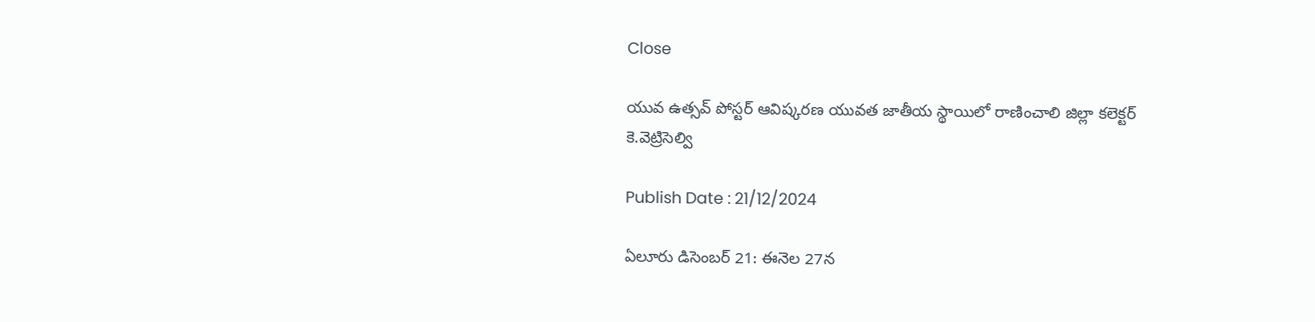Close

యువ ఉత్సవ్‌ పోస్టర్‌ ఆవిష్కరణ యువత జాతీయ స్థాయిలో రాణించాలి జిల్లా కలెక్టర్ కె.వెట్రిసెల్వి

Publish Date : 21/12/2024

ఏలూరు డిసెంబర్ 21: ఈనెల 27న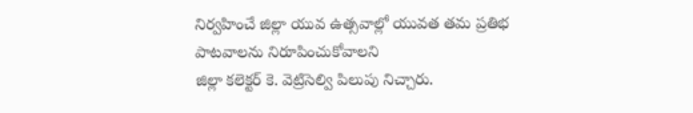నిర్వహించే జిల్లా యువ ఉత్సవాల్లో యువత తమ ప్రతిభ పాటవాలను నిరూపించుకోవాలని
జిల్లా కలెక్టర్ కె. వెట్రిసెల్వి పిలుపు నిచ్చారు.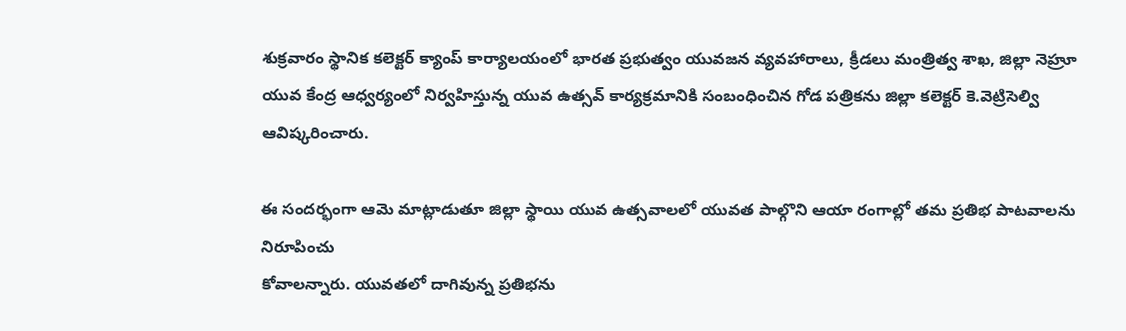శుక్రవారం స్థానిక కలెక్టర్ క్యాంప్ కార్యాలయంలో భారత ప్రభుత్వం యువజన వ్యవహారాలు, క్రీడలు మంత్రిత్వ శాఖ, జిల్లా నెహ్రూ యువ కేంద్ర ఆధ్వర్యంలో నిర్వహిస్తున్న యువ ఉత్సవ్ కార్యక్రమానికి సంబంధించిన గోడ పత్రికను జిల్లా కలెక్టర్ కె.వెట్రిసెల్వి ఆవిష్కరించారు.

ఈ సందర్భంగా ఆమె మాట్లాడుతూ జిల్లా స్థాయి యువ ఉత్సవాలలో యువత పాల్గొని ఆయా రంగాల్లో తమ ప్రతిభ పాటవాలను నిరూపించు
కోవాలన్నారు. యువతలో దాగివున్న ప్రతిభను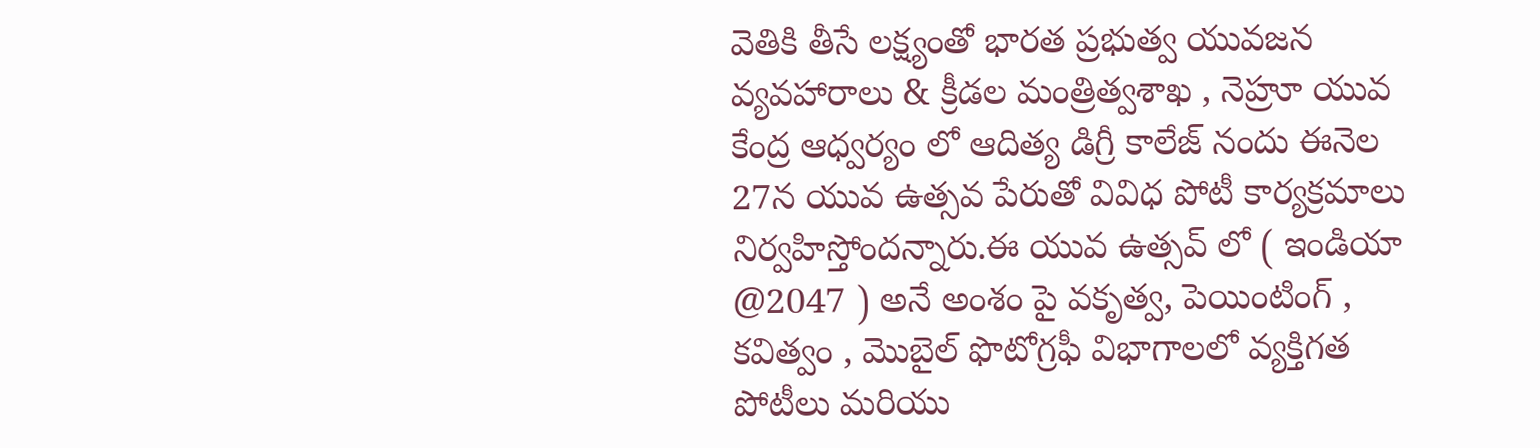వెతికి తీసే లక్ష్యంతో భారత ప్రభుత్వ యువజన వ్యవహారాలు & క్రీడల మంత్రిత్వశాఖ , నెహ్రూ యువ కేంద్ర ఆధ్వర్యం లో ఆదిత్య డిగ్రీ కాలేజ్ నందు ఈనెల 27న యువ ఉత్సవ పేరుతో వివిధ పోటీ కార్యక్రమాలు నిర్వహిస్తోందన్నారు.ఈ యువ ఉత్సవ్ లో ( ఇండియా @2047 ) అనే అంశం పై వకృత్వ, పెయింటింగ్ , కవిత్వం , మొబైల్ ఫొటోగ్రఫీ విభాగాలలో వ్యక్తిగత పోటీలు మరియు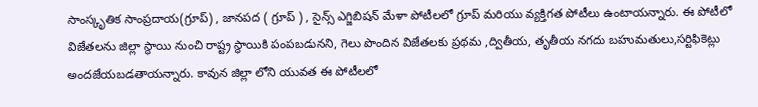సాంస్కృతిక సాంప్రదాయ(గ్రూప్) , జానపద ( గ్రూప్ ) , సైన్స్ ఎగ్జిబిషన్ మేళా పోటీలలో గ్రూప్ మరియు వ్యక్తిగత పోటీలు ఉంటాయన్నారు. ఈ పోటీలో విజేతలను జిల్లా స్థాయి నుంచి రాష్ట్ర స్థాయికి పంపబడునని, గెలు పొందిన విజేతలకు ప్రథమ ,ద్వితీయ, తృతీయ నగదు బహుమతులు,సర్టిఫికెట్లు అందజేయబడతాయన్నారు. కావున జిల్లా లోని యువత ఈ పోటీలలో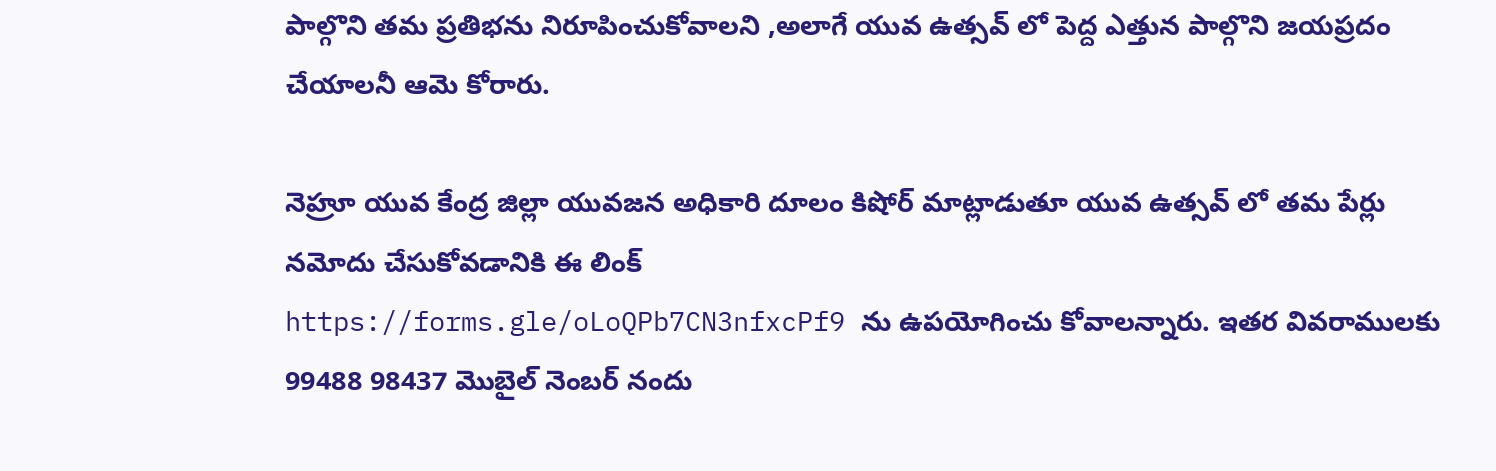పాల్గొని తమ ప్రతిభను నిరూపించుకోవాలని ,అలాగే యువ ఉత్సవ్ లో పెద్ద ఎత్తున పాల్గొని జయప్రదం చేయాలనీ ఆమె కోరారు.

నెహ్రూ యువ కేంద్ర జిల్లా యువజన అధికారి దూలం కిషోర్ మాట్లాడుతూ యువ ఉత్సవ్ లో తమ పేర్లు నమోదు చేసుకోవడానికి ఈ లింక్
https://forms.gle/oLoQPb7CN3nfxcPf9 ను ఉపయోగించు కోవాలన్నారు. ఇతర వివరాములకు 99488 98437 మొబైల్ నెంబర్ నందు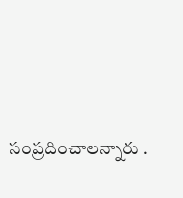సంప్రదించాలన్నారు .